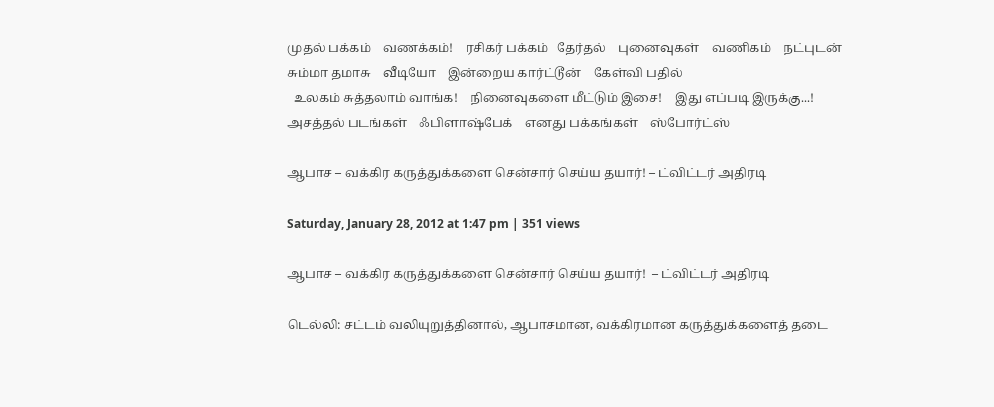முதல் பக்கம்    வணக்கம்!    ரசிகர் பக்கம்   தேர்தல்    புனைவுகள்    வணிகம்    நட்புடன்    சும்மா தமாசு    வீடியோ    இன்றைய கார்ட்டூன்    கேள்வி பதில்
  உலகம் சுத்தலாம் வாங்க!    நினைவுகளை மீட்டும் இசை!    இது எப்படி இருக்கு...!    அசத்தல் படங்கள்    ஃபிளாஷ்பேக்    எனது பக்கங்கள்    ஸ்போர்ட்ஸ்

ஆபாச – வக்கிர கருத்துக்களை சென்சார் செய்ய தயார்! – ட்விட்டர் அதிரடி

Saturday, January 28, 2012 at 1:47 pm | 351 views

ஆபாச – வக்கிர கருத்துக்களை சென்சார் செய்ய தயார்!  – ட்விட்டர் அதிரடி

டெல்லி: சட்டம் வலியுறுத்தினால், ஆபாசமான, வக்கிரமான கருத்துக்களைத் தடை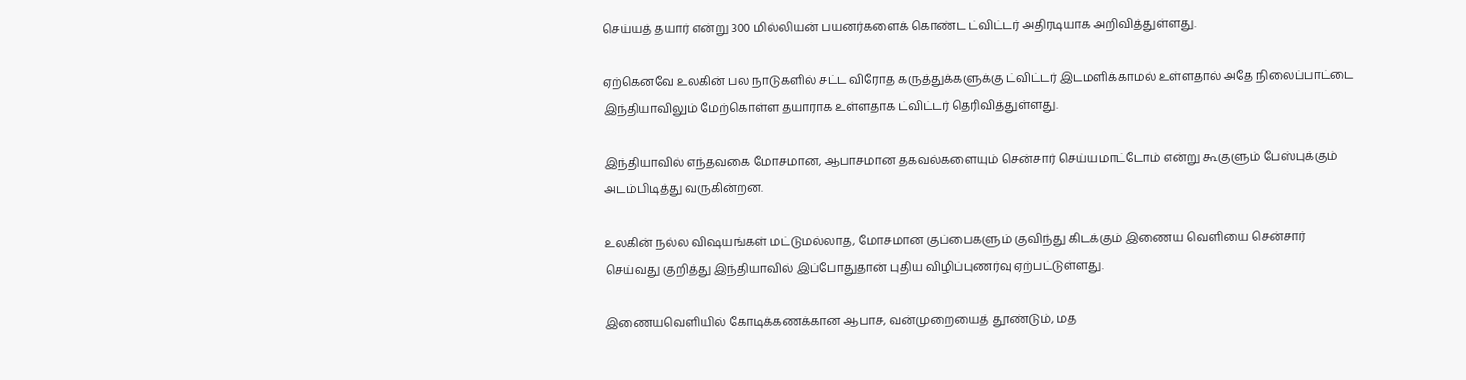செய்யத் தயார் என்று 300 மில்லியன் பயனர்களைக் கொண்ட ட்விட்டர் அதிரடியாக அறிவித்துள்ளது.

ஏற்கெனவே உலகின் பல நாடுகளில் சட்ட விரோத கருத்துக்களுக்கு ட்விட்டர் இடமளிக்காமல் உள்ளதால் அதே நிலைப்பாட்டை இந்தியாவிலும் மேற்கொள்ள தயாராக உள்ளதாக ட்விட்டர் தெரிவித்துள்ளது.

இந்தியாவில் எந்தவகை மோசமான, ஆபாசமான தகவல்களையும் சென்சார் செய்யமாட்டோம் என்று கூகுளும் பேஸ்புக்கும் அடம்பிடித்து வருகின்றன.

உலகின் நல்ல விஷயங்கள் மட்டுமல்லாத, மோசமான குப்பைகளும் குவிந்து கிடக்கும் இணைய வெளியை சென்சார் செய்வது குறித்து இந்தியாவில் இப்போதுதான் புதிய விழிப்புணர்வு ஏற்பட்டுள்ளது.

இணையவெளியில் கோடிக்கணக்கான ஆபாச, வன்முறையைத் தூண்டும், மத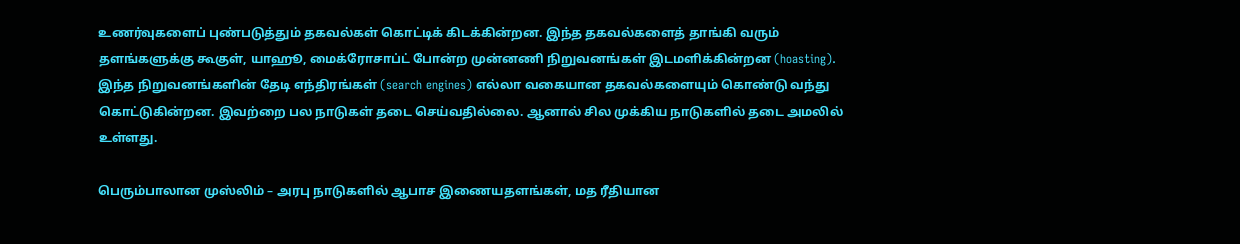உணர்வுகளைப் புண்படுத்தும் தகவல்கள் கொட்டிக் கிடக்கின்றன. இந்த தகவல்களைத் தாங்கி வரும் தளங்களுக்கு கூகுள், யாஹூ, மைக்ரோசாப்ட் போன்ற முன்னணி நிறுவனங்கள் இடமளிக்கின்றன (hoasting). இந்த நிறுவனங்களின் தேடி எந்திரங்கள் (search engines) எல்லா வகையான தகவல்களையும் கொண்டு வந்து கொட்டுகின்றன. இவற்றை பல நாடுகள் தடை செய்வதில்லை. ஆனால் சில முக்கிய நாடுகளில் தடை அமலில் உள்ளது.

பெரும்பாலான முஸ்லிம் – அரபு நாடுகளில் ஆபாச இணையதளங்கள், மத ரீதியான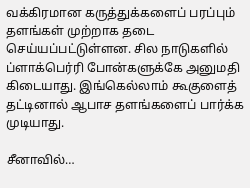வக்கிரமான கருத்துக்களைப் பரப்பும் தளங்கள் முற்றாக தடை செய்யப்பட்டுள்ளன. சில நாடுகளில் ப்ளாக்பெர்ரி போன்களுக்கே அனுமதி கிடையாது. இங்கெல்லாம் கூகுளைத் தட்டினால் ஆபாச தளங்களைப் பார்க்க முடியாது.

சீனாவில்…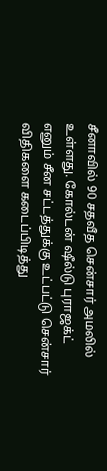சீனாவில் 90 சதவீத சென்சார் அமலில் உள்ளது. கோல்டன் ஷீல்டு புராஜக்ட் எனும் சீன சட்டத்துக்கு உட்பட்டு சென்சார் விதிகளை கடைப்பிடித்து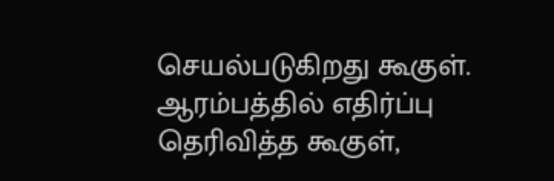செயல்படுகிறது கூகுள். ஆரம்பத்தில் எதிர்ப்பு தெரிவித்த கூகுள்,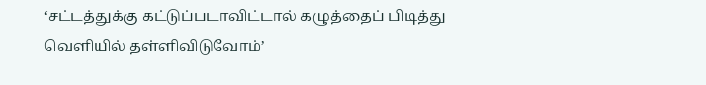‘சட்டத்துக்கு கட்டுப்படாவிட்டால் கழுத்தைப் பிடித்து வெளியில் தள்ளிவிடுவோம்’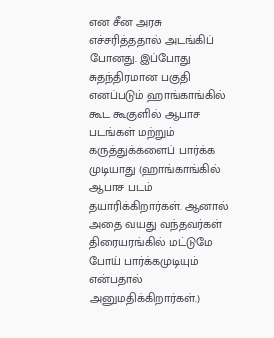என சீன அரசு எச்சரித்ததால் அடங்கிப் போனது. இப்போது சுதந்திரமான பகுதி  எனப்படும் ஹாங்காங்கில் கூட கூகுளில் ஆபாச படங்கள் மற்றும் கருத்துக்களைப் பார்க்க முடியாது (ஹாங்காங்கில் ஆபாச படம் தயாரிக்கிறார்கள். ஆனால் அதை வயது வந்தவர்கள் திரையரங்கில் மட்டுமே போய் பார்க்கமுடியும் என்பதால் அனுமதிக்கிறார்கள்.)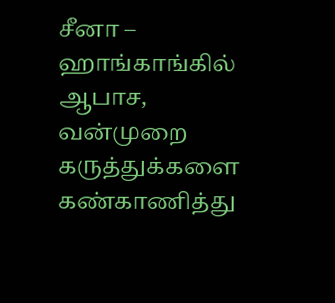சீனா – ஹாங்காங்கில் ஆபாச, வன்முறை கருத்துக்களை கண்காணித்து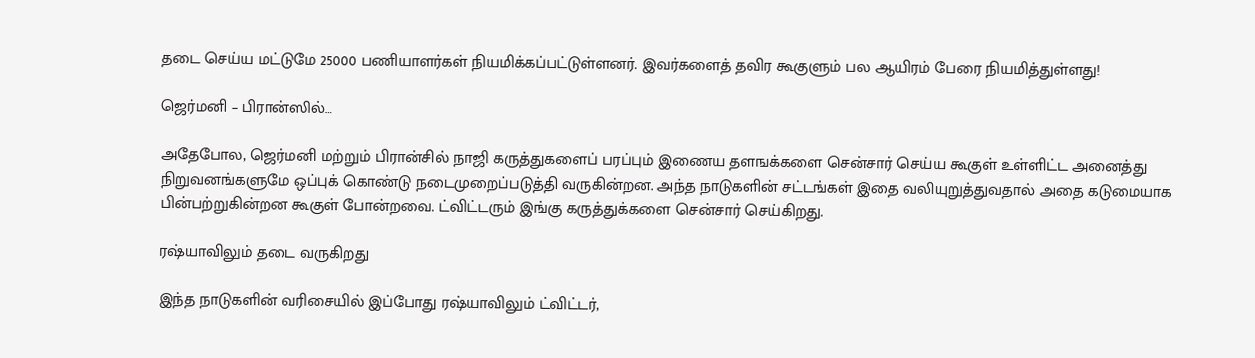தடை செய்ய மட்டுமே 25000 பணியாளர்கள் நியமிக்கப்பட்டுள்ளனர். இவர்களைத் தவிர கூகுளும் பல ஆயிரம் பேரை நியமித்துள்ளது!

ஜெர்மனி – பிரான்ஸில்…

அதேபோல, ஜெர்மனி மற்றும் பிரான்சில் நாஜி கருத்துகளைப் பரப்பும் இணைய தளஙக்களை சென்சார் செய்ய கூகுள் உள்ளிட்ட அனைத்து நிறுவனங்களுமே ஒப்புக் கொண்டு நடைமுறைப்படுத்தி வருகின்றன. அந்த நாடுகளின் சட்டங்கள் இதை வலியுறுத்துவதால் அதை கடுமையாக பின்பற்றுகின்றன கூகுள் போன்றவை. ட்விட்டரும் இங்கு கருத்துக்களை சென்சார் செய்கிறது.

ரஷ்யாவிலும் தடை வருகிறது

இந்த நாடுகளின் வரிசையில் இப்போது ரஷ்யாவிலும் ட்விட்டர்,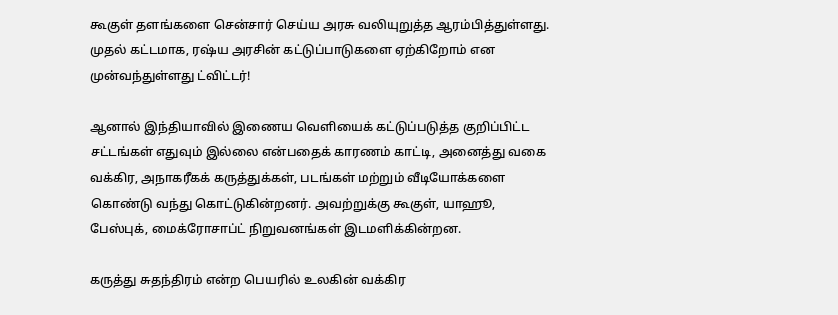கூகுள் தளங்களை சென்சார் செய்ய அரசு வலியுறுத்த ஆரம்பித்துள்ளது. முதல் கட்டமாக, ரஷ்ய அரசின் கட்டுப்பாடுகளை ஏற்கிறோம் என முன்வந்துள்ளது ட்விட்டர்!

ஆனால் இந்தியாவில் இணைய வெளியைக் கட்டுப்படுத்த குறிப்பிட்ட சட்டங்கள் எதுவும் இல்லை என்பதைக் காரணம் காட்டி, அனைத்து வகை வக்கிர, அநாகரீகக் கருத்துக்கள், படங்கள் மற்றும் வீடியோக்களை கொண்டு வந்து கொட்டுகின்றனர். அவற்றுக்கு கூகுள், யாஹூ, பேஸ்புக், மைக்ரோசாப்ட் நிறுவனங்கள் இடமளிக்கின்றன.

கருத்து சுதந்திரம் என்ற பெயரில் உலகின் வக்கிர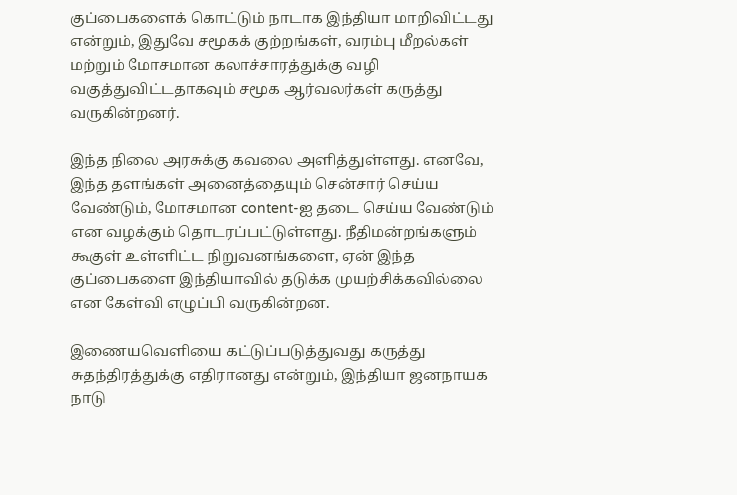குப்பைகளைக் கொட்டும் நாடாக இந்தியா மாறிவிட்டது என்றும், இதுவே சமூகக் குற்றங்கள், வரம்பு மீறல்கள் மற்றும் மோசமான கலாச்சாரத்துக்கு வழி வகுத்துவிட்டதாகவும் சமூக ஆர்வலர்கள் கருத்து வருகின்றனர்.

இந்த நிலை அரசுக்கு கவலை அளித்துள்ளது. எனவே, இந்த தளங்கள் அனைத்தையும் சென்சார் செய்ய வேண்டும், மோசமான content-ஐ தடை செய்ய வேண்டும் என வழக்கும் தொடரப்பட்டுள்ளது. நீதிமன்றங்களும் கூகுள் உள்ளிட்ட நிறுவனங்களை, ஏன் இந்த குப்பைகளை இந்தியாவில் தடுக்க முயற்சிக்கவில்லை என கேள்வி எழுப்பி வருகின்றன.

இணையவெளியை கட்டுப்படுத்துவது கருத்து சுதந்திரத்துக்கு எதிரானது என்றும், இந்தியா ஜனநாயக நாடு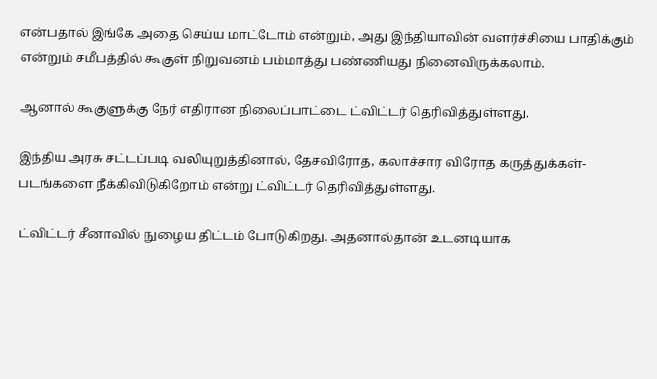என்பதால் இங்கே அதை செய்ய மாட்டோம் என்றும், அது இந்தியாவின் வளர்ச்சியை பாதிக்கும் என்றும் சமீபத்தில் கூகுள் நிறுவனம் பம்மாத்து பண்ணியது நினைவிருக்கலாம்.

ஆனால் கூகுளுக்கு நேர் எதிரான நிலைப்பாட்டை ட்விட்டர் தெரிவித்துள்ளது.

இந்திய அரசு சட்டப்படி வலியுறுத்தினால், தேசவிரோத, கலாச்சார விரோத கருத்துக்கள்- படங்களை நீக்கிவிடுகிறோம் என்று ட்விட்டர் தெரிவித்துள்ளது.

ட்விட்டர் சீனாவில் நுழைய திட்டம் போடுகிறது. அதனால்தான் உடனடியாக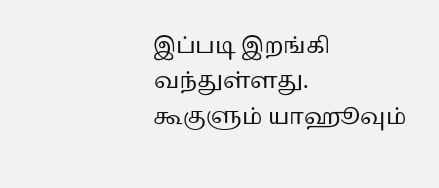இப்படி இறங்கி வந்துள்ளது. கூகுளும் யாஹூவும்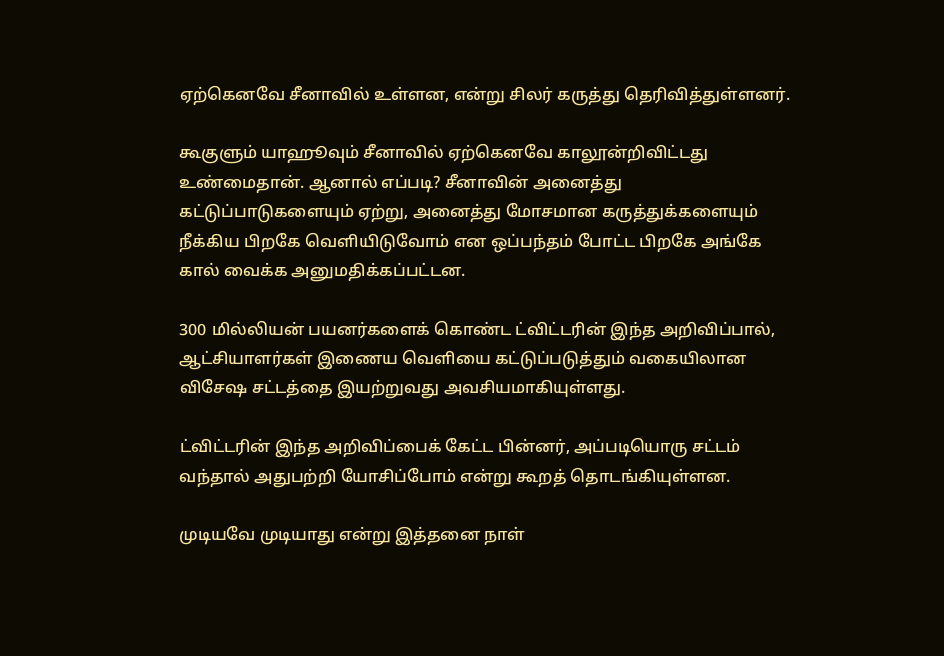ஏற்கெனவே சீனாவில் உள்ளன, என்று சிலர் கருத்து தெரிவித்துள்ளனர்.

கூகுளும் யாஹூவும் சீனாவில் ஏற்கெனவே காலூன்றிவிட்டது உண்மைதான். ஆனால் எப்படி? சீனாவின் அனைத்து கட்டுப்பாடுகளையும் ஏற்று, அனைத்து மோசமான கருத்துக்களையும் நீக்கிய பிறகே வெளியிடுவோம் என ஒப்பந்தம் போட்ட பிறகே அங்கே கால் வைக்க அனுமதிக்கப்பட்டன.

300 மில்லியன் பயனர்களைக் கொண்ட ட்விட்டரின் இந்த அறிவிப்பால், ஆட்சியாளர்கள் இணைய வெளியை கட்டுப்படுத்தும் வகையிலான விசேஷ சட்டத்தை இயற்றுவது அவசியமாகியுள்ளது.

ட்விட்டரின் இந்த அறிவிப்பைக் கேட்ட பின்னர், அப்படியொரு சட்டம் வந்தால் அதுபற்றி யோசிப்போம் என்று கூறத் தொடங்கியுள்ளன.

முடியவே முடியாது என்று இத்தனை நாள்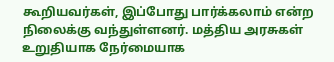கூறியவர்கள், இப்போது பார்க்கலாம் என்ற நிலைக்கு வந்துள்ளனர். மத்திய அரசுகள் உறுதியாக நேர்மையாக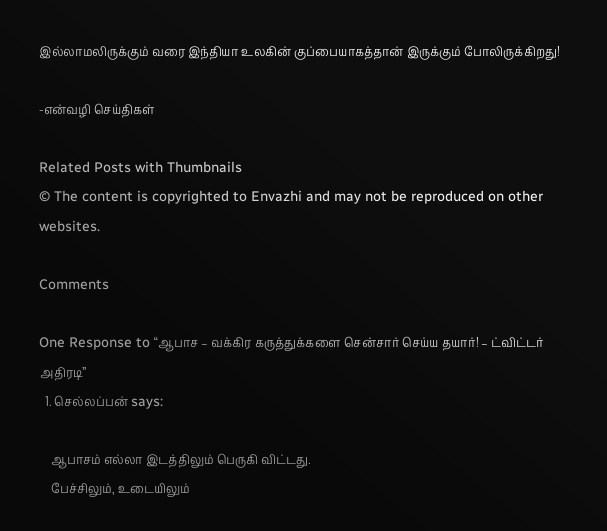இல்லாமலிருக்கும் வரை இந்தியா உலகின் குப்பையாகத்தான் இருக்கும் போலிருக்கிறது!

-என்வழி செய்திகள்

Related Posts with Thumbnails
© The content is copyrighted to Envazhi and may not be reproduced on other websites.

Comments

One Response to “ஆபாச – வக்கிர கருத்துக்களை சென்சார் செய்ய தயார்! – ட்விட்டர் அதிரடி”
  1. செல்லப்பன் says:

    ஆபாசம் எல்லா இடத்திலும் பெருகி விட்டது.
    பேச்சிலும், உடையிலும்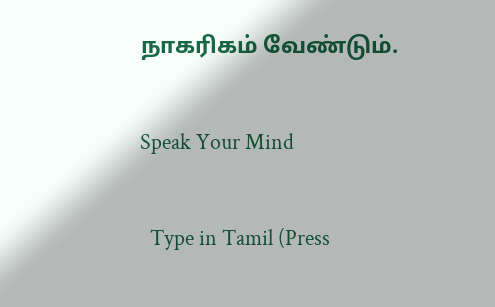நாகரிகம் வேண்டும்.

Speak Your Mind

  Type in Tamil (Press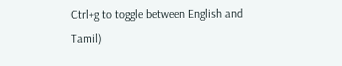Ctrl+g to toggle between English and Tamil)